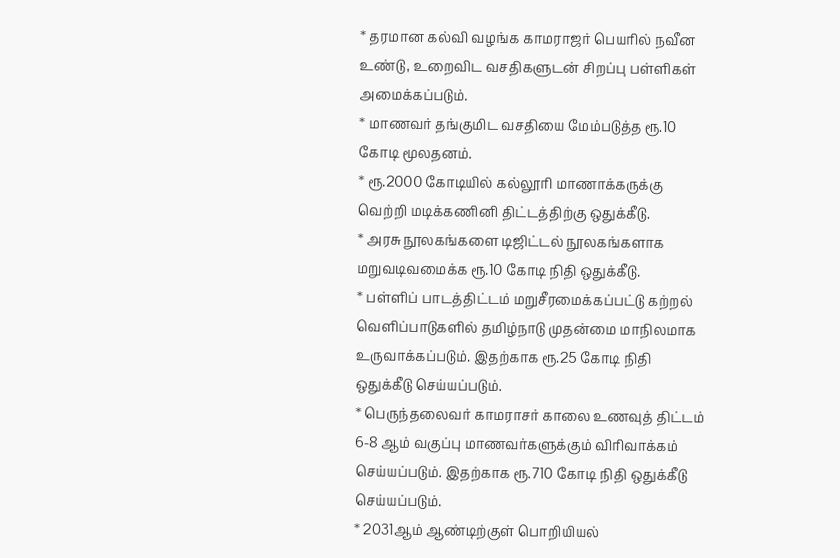* தரமான கல்வி வழங்க காமராஜர் பெயரில் நவீன உண்டு, உறைவிட வசதிகளுடன் சிறப்பு பள்ளிகள் அமைக்கப்படும்.
* மாணவர் தங்குமிட வசதியை மேம்படுத்த ரூ.10 கோடி மூலதனம்.
* ரூ.2000 கோடியில் கல்லூரி மாணாக்கருக்கு வெற்றி மடிக்கணினி திட்டத்திற்கு ஒதுக்கீடு.
* அரசு நூலகங்களை டிஜிட்டல் நூலகங்களாக மறுவடிவமைக்க ரூ.10 கோடி நிதி ஒதுக்கீடு.
* பள்ளிப் பாடத்திட்டம் மறுசீரமைக்கப்பட்டு கற்றல் வெளிப்பாடுகளில் தமிழ்நாடு முதன்மை மாநிலமாக உருவாக்கப்படும். இதற்காக ரூ.25 கோடி நிதி ஒதுக்கீடு செய்யப்படும்.
* பெருந்தலைவர் காமராசர் காலை உணவுத் திட்டம் 6-8 ஆம் வகுப்பு மாணவர்களுக்கும் விரிவாக்கம் செய்யப்படும். இதற்காக ரூ.710 கோடி நிதி ஒதுக்கீடு செய்யப்படும்.
* 2031ஆம் ஆண்டிற்குள் பொறியியல்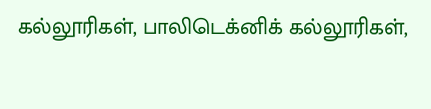கல்லூரிகள், பாலிடெக்னிக் கல்லூரிகள்,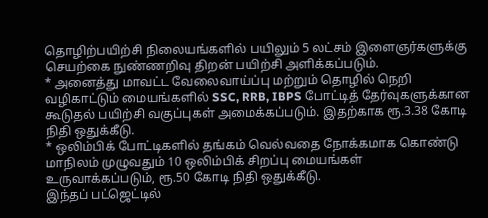தொழிற்பயிற்சி நிலையங்களில் பயிலும் 5 லட்சம் இளைஞர்களுக்கு செயற்கை நுண்ணறிவு திறன் பயிற்சி அளிக்கப்படும்.
* அனைத்து மாவட்ட வேலைவாய்ப்பு மற்றும் தொழில் நெறி வழிகாட்டும் மையங்களில் SSC, RRB, IBPS போட்டித் தேர்வுகளுக்கான கூடுதல் பயிற்சி வகுப்புகள் அமைக்கப்படும். இதற்காக ரூ.3.38 கோடி நிதி ஒதுக்கீடு.
* ஒலிம்பிக் போட்டிகளில் தங்கம் வெல்வதை நோக்கமாக கொண்டு மாநிலம் முழுவதும் 10 ஒலிம்பிக் சிறப்பு மையங்கள் உருவாக்கப்படும், ரூ.50 கோடி நிதி ஒதுக்கீடு.
இந்தப் பட்ஜெட்டில்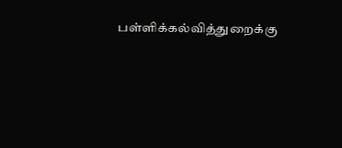பள்ளிக்கல்வித்துறைக்கு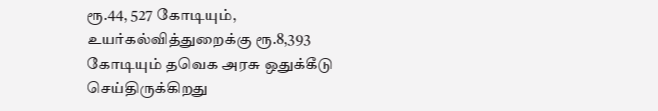ரூ.44, 527 கோடியும், உயர்கல்வித்துறைக்கு ரூ.8,393 கோடியும் தவெக அரசு ஒதுக்கீடு செய்திருக்கிறது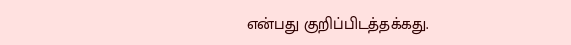என்பது குறிப்பிடத்தக்கது.